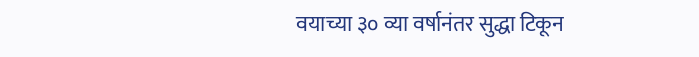वयाच्या ३० व्या वर्षानंतर सुद्धा टिकून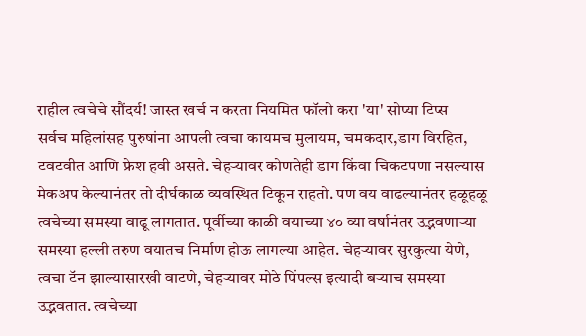राहील त्वचेचे सौंदर्य! जास्त खर्च न करता नियमित फॉलो करा 'या' सोप्या टिप्स
सर्वच महिलांसह पुरुषांना आपली त्वचा कायमच मुलायम, चमकदार,डाग विरहित, टवटवीत आणि फ्रेश हवी असते. चेहऱ्यावर कोणतेही डाग किंवा चिकटपणा नसल्यास मेकअप केल्यानंतर तो दीर्घकाळ व्यवस्थित टिकून राहतो. पण वय वाढल्यानंतर हळूहळू त्वचेच्या समस्या वाढू लागतात. पूर्वीच्या काळी वयाच्या ४० व्या वर्षानंतर उद्भवणाऱ्या समस्या हल्ली तरुण वयातच निर्माण होऊ लागल्या आहेत. चेहऱ्यावर सुरकुत्या येणे, त्वचा टॅन झाल्यासारखी वाटणे, चेहऱ्यावर मोठे पिंपल्स इत्यादी बऱ्याच समस्या उद्भवतात. त्वचेच्या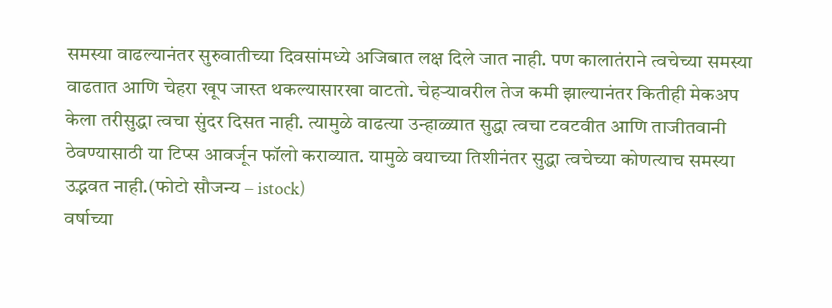समस्या वाढल्यानंतर सुरुवातीच्या दिवसांमध्ये अजिबात लक्ष दिले जात नाही. पण कालातंराने त्वचेच्या समस्या वाढतात आणि चेहरा खूप जास्त थकल्यासारखा वाटतो. चेहऱ्यावरील तेज कमी झाल्यानंतर कितीही मेकअप केला तरीसुद्धा त्वचा सुंदर दिसत नाही. त्यामुळे वाढत्या उन्हाळ्यात सुद्धा त्वचा टवटवीत आणि ताजीतवानी ठेवण्यासाठी या टिप्स आवर्जून फॉलो कराव्यात. यामुळे वयाच्या तिशीनंतर सुद्धा त्वचेच्या कोणत्याच समस्या उद्भवत नाही.(फोटो सौजन्य – istock)
वर्षाच्या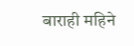बाराही महिने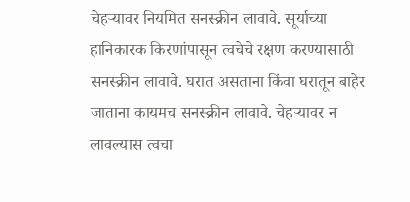चेहऱ्यावर नियमित सनस्क्रीन लावावे. सूर्याच्या हानिकारक किरणांपासून त्वचेचे रक्षण करण्यासाठी सनस्क्रीन लावावे. घरात असताना किंवा घरातून बाहेर जाताना कायमच सनस्क्रीन लावावे. चेहऱ्यावर न लावल्यास त्वचा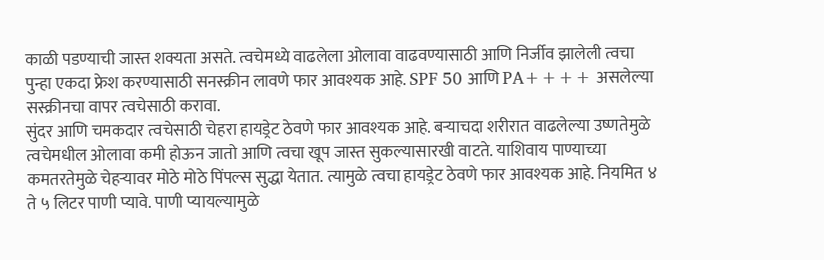काळी पडण्याची जास्त शक्यता असते. त्वचेमध्ये वाढलेला ओलावा वाढवण्यासाठी आणि निर्जीव झालेली त्वचा पुन्हा एकदा फ्रेश करण्यासाठी सनस्क्रीन लावणे फार आवश्यक आहे. SPF 50 आणि PA++++ असलेल्या सस्क्रीनचा वापर त्वचेसाठी करावा.
सुंदर आणि चमकदार त्वचेसाठी चेहरा हायड्रेट ठेवणे फार आवश्यक आहे. बऱ्याचदा शरीरात वाढलेल्या उष्णतेमुळे त्वचेमधील ओलावा कमी होऊन जातो आणि त्वचा खूप जास्त सुकल्यासारखी वाटते. याशिवाय पाण्याच्या कमतरतेमुळे चेहऱ्यावर मोठे मोठे पिंपल्स सुद्धा येतात. त्यामुळे त्वचा हायड्रेट ठेवणे फार आवश्यक आहे. नियमित ४ ते ५ लिटर पाणी प्यावे. पाणी प्यायल्यामुळे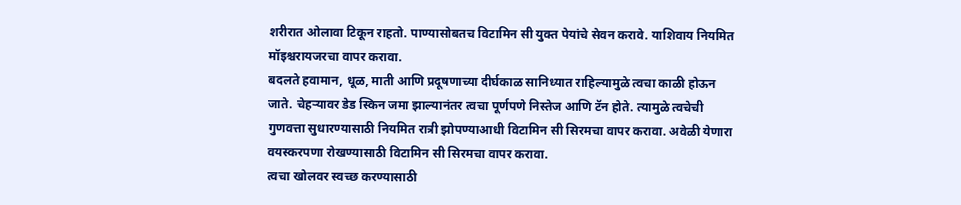शरीरात ओलावा टिकून राहतो. पाण्यासोबतच विटामिन सी युक्त पेयांचे सेवन करावे. याशिवाय नियमित मॉइश्चरायजरचा वापर करावा.
बदलते हवामान, धूळ, माती आणि प्रदूषणाच्या दीर्घकाळ सानिध्यात राहिल्यामुळे त्वचा काळी होऊन जाते. चेहऱ्यावर डेड स्किन जमा झाल्यानंतर त्वचा पूर्णपणे निस्तेज आणि टॅन होते. त्यामुळे त्वचेची गुणवत्ता सुधारण्यासाठी नियमित रात्री झोपण्याआधी विटामिन सी सिरमचा वापर करावा. अवेळी येणारा वयस्करपणा रोखण्यासाठी विटामिन सी सिरमचा वापर करावा.
त्वचा खोलवर स्वच्छ करण्यासाठी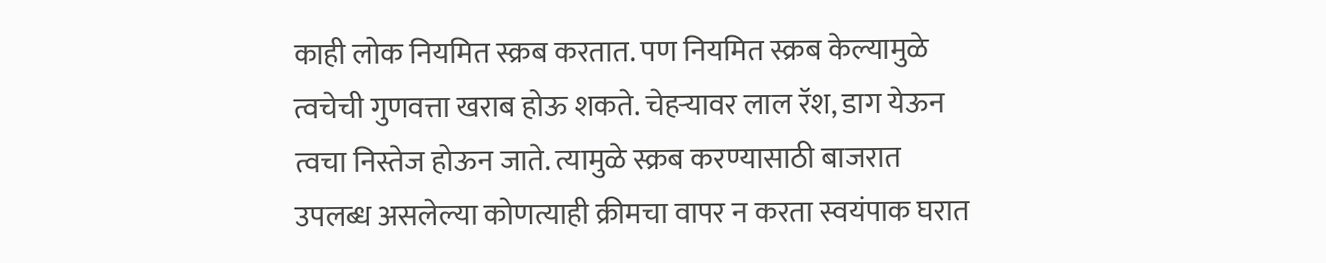काही लोक नियमित स्क्रब करतात. पण नियमित स्क्रब केल्यामुळे त्वचेची गुणवत्ता खराब होऊ शकते. चेहऱ्यावर लाल रॅश, डाग येऊन त्वचा निस्तेज होऊन जाते. त्यामुळे स्क्रब करण्यासाठी बाजरात उपलब्ध असलेल्या कोणत्याही क्रीमचा वापर न करता स्वयंपाक घरात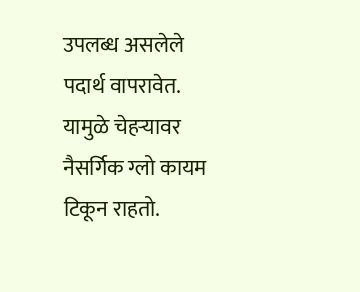उपलब्ध असलेले पदार्थ वापरावेत. यामुळे चेहऱ्यावर नैसर्गिक ग्लो कायम टिकून राहतो.